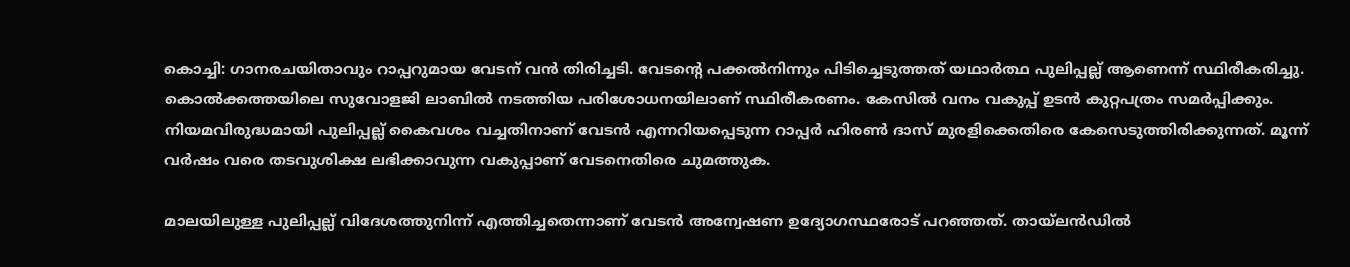കൊച്ചി: ഗാനരചയിതാവും റാപ്പറുമായ വേടന് വന്‍ തിരിച്ചടി. വേടന്റെ പക്കല്‍നിന്നും പിടിച്ചെടുത്തത് യഥാര്‍ത്ഥ പുലിപ്പല്ല് ആണെന്ന് സ്ഥിരീകരിച്ചു. കൊല്‍ക്കത്തയിലെ സുവോളജി ലാബില്‍ നടത്തിയ പരിശോധനയിലാണ് സ്ഥിരീകരണം. കേസില്‍ വനം വകുപ്പ് ഉടന്‍ കുറ്റപത്രം സമര്‍പ്പിക്കും. നിയമവിരുദ്ധമായി പുലിപ്പല്ല് കൈവശം വച്ചതിനാണ് വേടന്‍ എന്നറിയപ്പെടുന്ന റാപ്പര്‍ ഹിരണ്‍ ദാസ് മുരളിക്കെതിരെ കേസെടുത്തിരിക്കുന്നത്. മൂന്ന് വര്‍ഷം വരെ തടവുശിക്ഷ ലഭിക്കാവുന്ന വകുപ്പാണ് വേടനെതിരെ ചുമത്തുക.

മാലയിലുള്ള പുലിപ്പല്ല് വിദേശത്തുനിന്ന് എത്തിച്ചതെന്നാണ് വേടന്‍ അന്വേഷണ ഉദ്യോഗസ്ഥരോട് പറഞ്ഞത്. തായ്ലന്‍ഡില്‍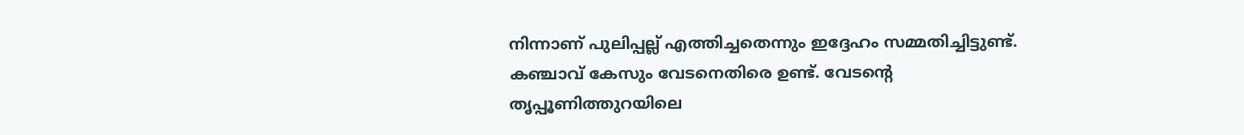നിന്നാണ് പുലിപ്പല്ല് എത്തിച്ചതെന്നും ഇദ്ദേഹം സമ്മതിച്ചിട്ടുണ്ട്. കഞ്ചാവ് കേസും വേടനെതിരെ ഉണ്ട്. വേടന്റെ തൃപ്പൂണിത്തുറയിലെ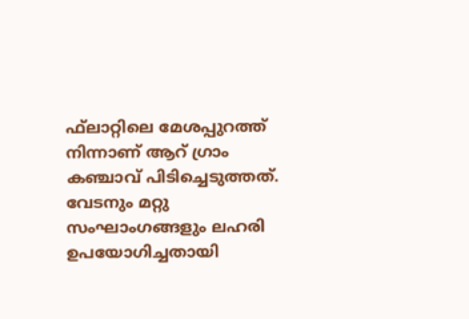ഫ്‌ലാറ്റിലെ മേശപ്പുറത്ത് നിന്നാണ് ആറ് ഗ്രാം കഞ്ചാവ് പിടിച്ചെടുത്തത്. വേടനും മറ്റു സംഘാംഗങ്ങളും ലഹരി ഉപയോഗിച്ചതായി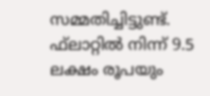സമ്മതിച്ചിട്ടുണ്ട്. ഫ്‌ലാറ്റില്‍ നിന്ന് 9.5 ലക്ഷം രൂപയും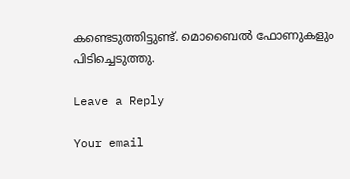കണ്ടെടുത്തിട്ടുണ്ട്. മൊബൈല്‍ ഫോണുകളും പിടിച്ചെടുത്തു.

Leave a Reply

Your email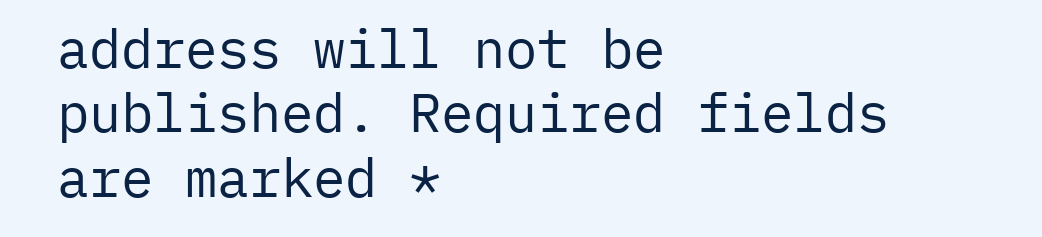address will not be published. Required fields are marked *